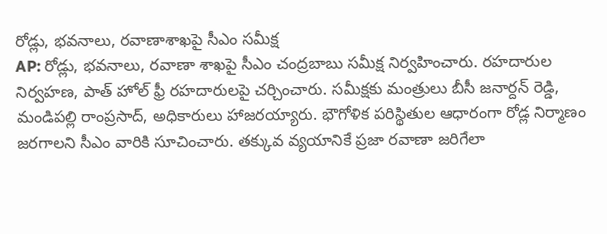రోడ్లు, భవనాలు, రవాణాశాఖపై సీఎం సమీక్ష
AP: రోడ్లు, భవనాలు, రవాణా శాఖపై సీఎం చంద్రబాబు సమీక్ష నిర్వహించారు. రహదారుల నిర్వహణ, పాత్ హోల్ ఫ్రీ రహదారులపై చర్చించారు. సమీక్షకు మంత్రులు బీసీ జనార్దన్ రెడ్డి, మండిపల్లి రాంప్రసాద్, అధికారులు హాజరయ్యారు. భౌగోళిక పరిస్థితుల ఆధారంగా రోడ్ల నిర్మాణం జరగాలని సీఎం వారికి సూచించారు. తక్కువ వ్యయానికే ప్రజా రవాణా జరిగేలా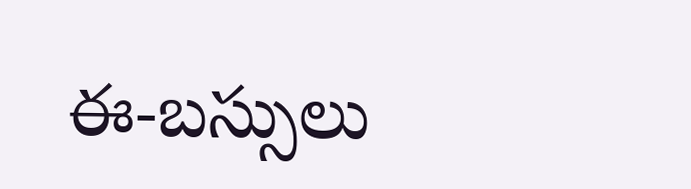ఈ-బస్సులు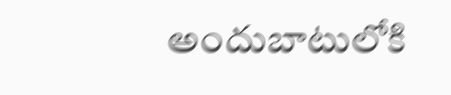అందుబాటులోకి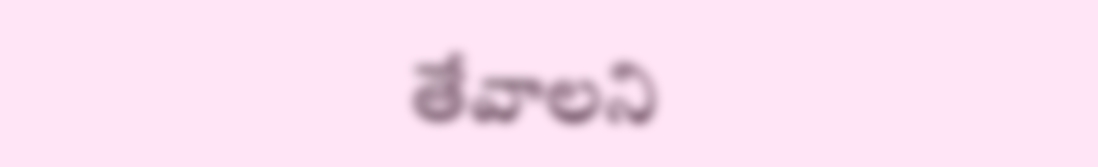తేవాలని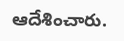ఆదేశించారు.